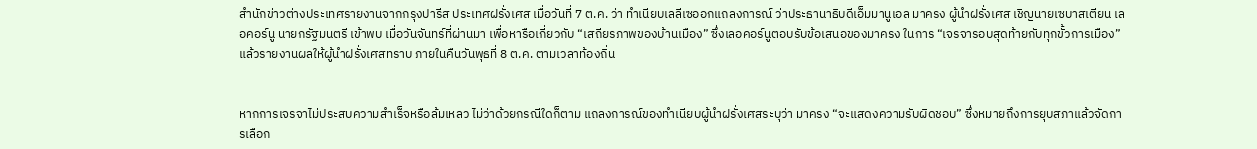สำนักข่าวต่างประเทศรายงานจากกรุงปารีส ประเทศฝรั่งเศส เมื่อวันที่ 7 ต.ค. ว่า ทำเนียบเลลีเซออกแถลงการณ์ ว่าประธานาธิบดีเอ็มมานูเอล มาครง ผู้นำฝรั่งเศส เชิญนายเซบาสเตียน เลอคอร์นู นายกรัฐมนตรี เข้าพบ เมื่อวันจันทร์ที่ผ่านมา เพื่อหารือเกี่ยวกับ “เสถียรภาพของบ้านเมือง” ซึ่งเลอคอร์นูตอบรับข้อเสนอของมาครง ในการ “เจรจารอบสุดท้ายกับทุกขั้วการเมือง” แล้วรายงานผลให้ผู้นำฝรั่งเศสทราบ ภายในคืนวันพุธที่ 8 ต.ค. ตามเวลาท้องถิ่น


หากการเจรจาไม่ประสบความสำเร็จหรือล้มเหลว ไม่ว่าด้วยกรณีใดก็ตาม แถลงการณ์ของทำเนียบผู้นำฝรั่งเศสระบุว่า มาครง “จะแสดงความรับผิดชอบ” ซึ่งหมายถึงการยุบสภาแล้วจัดการเลือก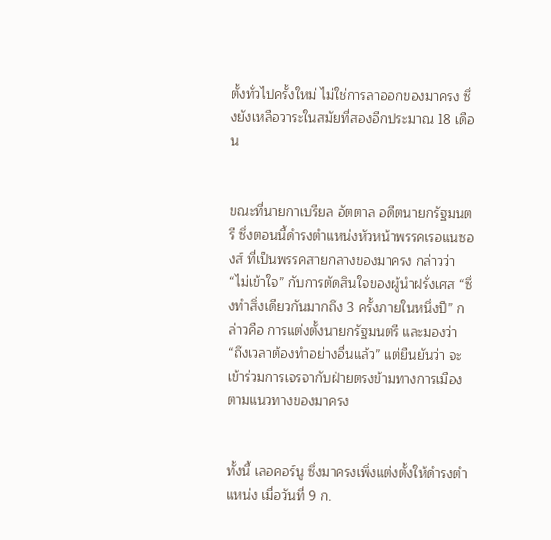ตั้งทั่วไปครั้งใหม่ ไม่ใช่การลาออกของมาครง ซึ่งยังเหลือวาระในสมัยที่สองอีกประมาณ 18 เดือน


ขณะที่นายกาเบรียล อัตตาล อดีตนายกรัฐมนตรี ซึ่งตอนนี้ดำรงตำแหน่งหัวหน้าพรรคเรอแนซองส์ ที่เป็นพรรคสายกลางของมาครง กล่าวว่า “ไม่เข้าใจ” กับการตัดสินใจของผู้นำฝรั่งเศส “ซึ่งทำสิ่งเดียวกันมากถึง 3 ครั้งภายในหนึ่งปี” กล่าวคือ การแต่งตั้งนายกรัฐมนตรี และมองว่า “ถึงเวลาต้องทำอย่างอื่นแล้ว” แต่ยืนยันว่า จะเข้าร่วมการเจรจากับฝ่ายตรงข้ามทางการเมือง ตามแนวทางของมาครง


ทั้งนี้ เลอคอร์นู ซึ่งมาครงเพิ่งแต่งตั้งให้ดำรงตำแหน่ง เมื่อวันที่ 9 ก.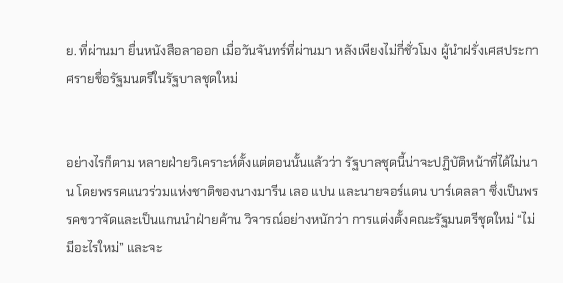ย. ที่ผ่านมา ยื่นหนังสือลาออก เมื่อวันจันทร์ที่ผ่านมา หลังเพียงไม่กี่ชั่วโมง ผู้นำฝรั่งเศสประกาศรายชื่อรัฐมนตรีในรัฐบาลชุดใหม่


อย่างไรก็ตาม หลายฝ่ายวิเคราะห์ตั้งแต่ตอนนั้นแล้วว่า รัฐบาลชุดนี้น่าจะปฏิบัติหน้าที่ได้ไม่นาน โดยพรรคแนวร่วมแห่งชาติของนางมารีน เลอ แปน และนายจอร์แดน บาร์เดลลา ซึ่งเป็นพรรคขวาจัดและเป็นแกนนำฝ่ายค้าน วิจารณ์อย่างหนักว่า การแต่งตั้งคณะรัฐมนตรีชุดใหม่ “ไม่มีอะไรใหม่” และจะ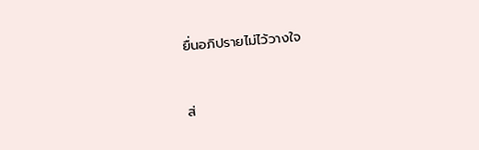ยื่นอภิปรายไม่ไว้วางใจ


ส่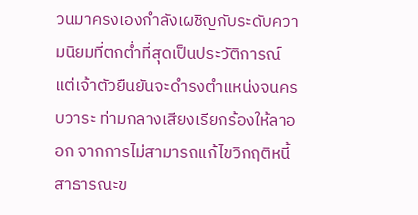วนมาครงเองกำลังเผชิญกับระดับความนิยมที่ตกต่ำที่สุดเป็นประวัติการณ์ แต่เจ้าตัวยืนยันจะดำรงตำแหน่งจนครบวาระ ท่ามกลางเสียงเรียกร้องให้ลาออก จากการไม่สามารถแก้ไขวิกฤติหนี้สาธารณะข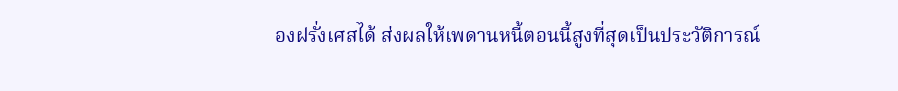องฝรั่งเศสได้ ส่งผลให้เพดานหนี้ตอนนี้สูงที่สุดเป็นประวัติการณ์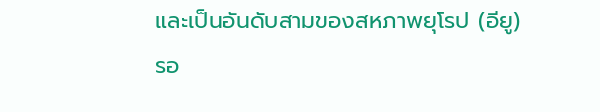และเป็นอันดับสามของสหภาพยุโรป (อียู) รอ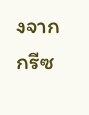งจากกรีซ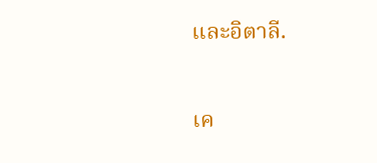และอิตาลี.

เค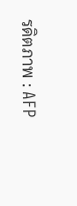รดิตภาพ : AFP